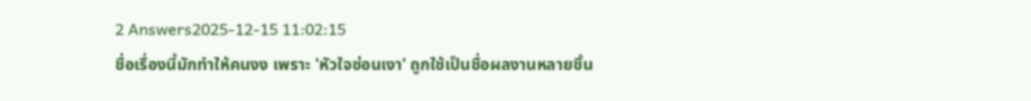2 Answers2025-12-15 11:02:15
ชื่อเรื่องนี้มักทำให้คนงง เพราะ 'หัวใจซ่อนเงา' ถูกใช้เป็นชื่อผลงานหลายชิ้น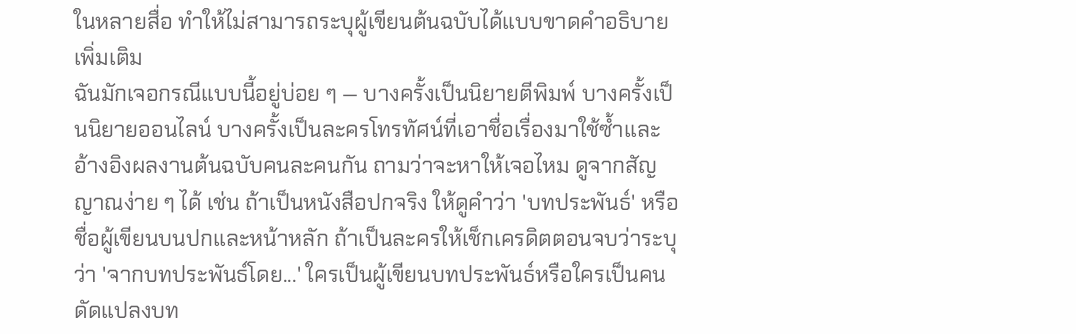ในหลายสื่อ ทำให้ไม่สามารถระบุผู้เขียนต้นฉบับได้แบบขาดคำอธิบายเพิ่มเติม
ฉันมักเจอกรณีแบบนี้อยู่บ่อย ๆ — บางครั้งเป็นนิยายตีพิมพ์ บางครั้งเป็นนิยายออนไลน์ บางครั้งเป็นละครโทรทัศน์ที่เอาชื่อเรื่องมาใช้ซ้ำและอ้างอิงผลงานต้นฉบับคนละคนกัน ถามว่าจะหาให้เจอไหม ดูจากสัญญาณง่าย ๆ ได้ เช่น ถ้าเป็นหนังสือปกจริง ให้ดูคำว่า 'บทประพันธ์' หรือชื่อผู้เขียนบนปกและหน้าหลัก ถ้าเป็นละครให้เช็กเครดิตตอนจบว่าระบุว่า 'จากบทประพันธ์โดย...' ใครเป็นผู้เขียนบทประพันธ์หรือใครเป็นคนดัดแปลงบท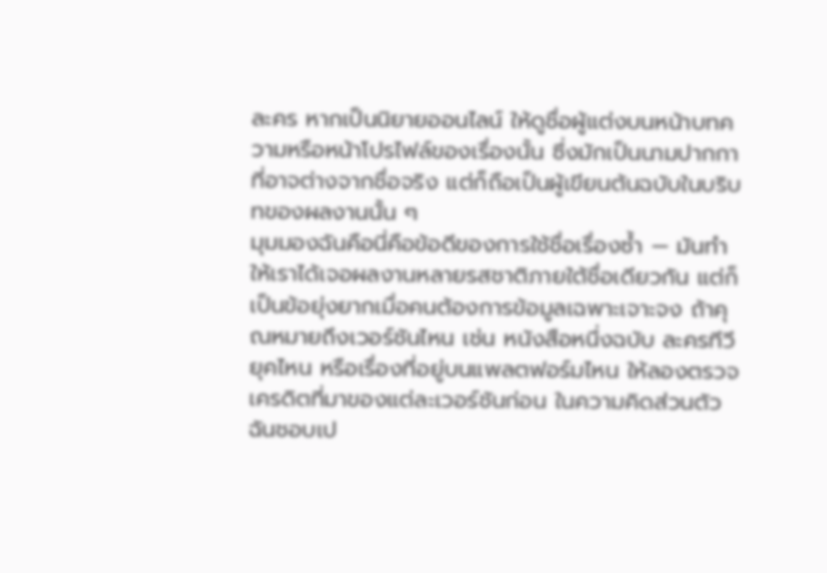ละคร หากเป็นนิยายออนไลน์ ให้ดูชื่อผู้แต่งบนหน้าบทความหรือหน้าโปรไฟล์ของเรื่องนั้น ซึ่งมักเป็นนามปากกาที่อาจต่างจากชื่อจริง แต่ก็ถือเป็นผู้เขียนต้นฉบับในบริบทของผลงานนั้น ๆ
มุมมองฉันคือนี่คือข้อดีของการใช้ชื่อเรื่องซ้ำ — มันทำให้เราได้เจอผลงานหลายรสชาติภายใต้ชื่อเดียวกัน แต่ก็เป็นข้อยุ่งยากเมื่อคนต้องการข้อมูลเฉพาะเจาะจง ถ้าคุณหมายถึงเวอร์ชันไหน เช่น หนังสือหนึ่งฉบับ ละครทีวียุคไหน หรือเรื่องที่อยู่บนแพลตฟอร์มไหน ให้ลองตรวจเครดิตที่มาของแต่ละเวอร์ชันก่อน ในความคิดส่วนตัว ฉันชอบเป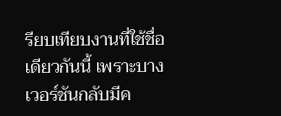รียบเทียบงานที่ใช้ชื่อเดียวกันนี้ เพราะบางเวอร์ชันกลับมีค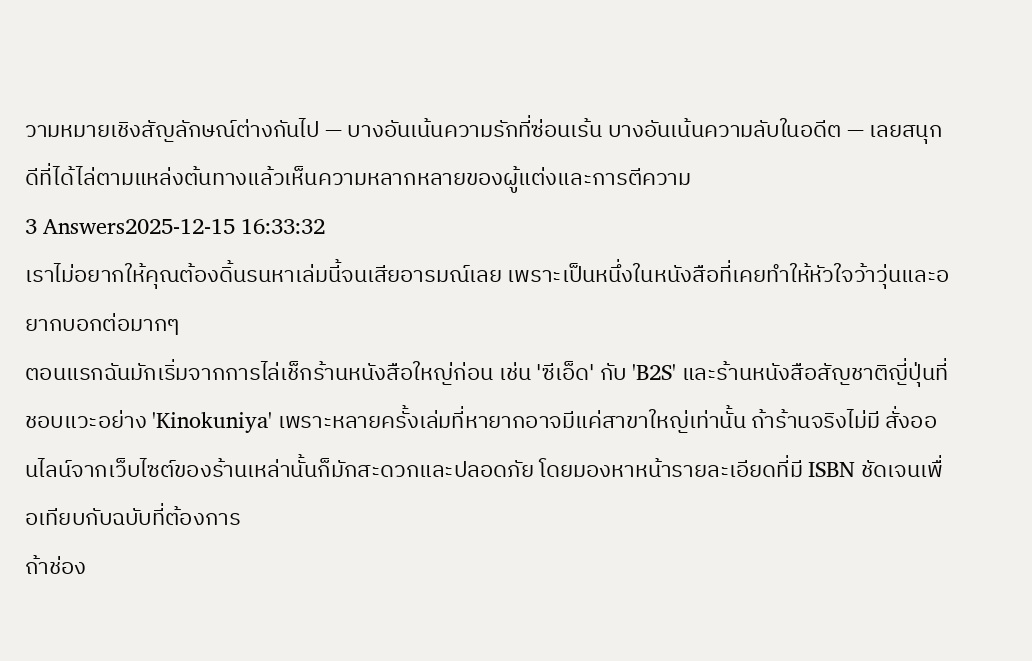วามหมายเชิงสัญลักษณ์ต่างกันไป — บางอันเน้นความรักที่ซ่อนเร้น บางอันเน้นความลับในอดีต — เลยสนุกดีที่ได้ไล่ตามแหล่งต้นทางแล้วเห็นความหลากหลายของผู้แต่งและการตีความ
3 Answers2025-12-15 16:33:32
เราไม่อยากให้คุณต้องดิ้นรนหาเล่มนี้จนเสียอารมณ์เลย เพราะเป็นหนึ่งในหนังสือที่เคยทำให้หัวใจว้าวุ่นและอยากบอกต่อมากๆ
ตอนแรกฉันมักเริ่มจากการไล่เช็กร้านหนังสือใหญ่ก่อน เช่น 'ซีเอ็ด' กับ 'B2S' และร้านหนังสือสัญชาติญี่ปุ่นที่ชอบแวะอย่าง 'Kinokuniya' เพราะหลายครั้งเล่มที่หายากอาจมีแค่สาขาใหญ่เท่านั้น ถ้าร้านจริงไม่มี สั่งออนไลน์จากเว็บไซต์ของร้านเหล่านั้นก็มักสะดวกและปลอดภัย โดยมองหาหน้ารายละเอียดที่มี ISBN ชัดเจนเพื่อเทียบกับฉบับที่ต้องการ
ถ้าช่อง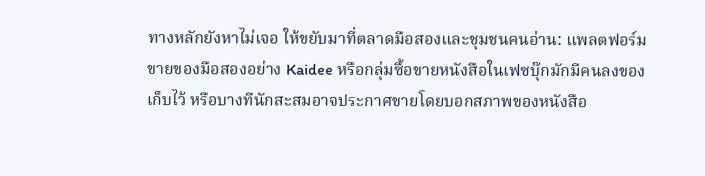ทางหลักยังหาไม่เจอ ให้ขยับมาที่ตลาดมือสองและชุมชนคนอ่าน: แพลตฟอร์มขายของมือสองอย่าง Kaidee หรือกลุ่มซื้อขายหนังสือในเฟซบุ๊กมักมีคนลงของเก็บไว้ หรือบางทีนักสะสมอาจประกาศขายโดยบอกสภาพของหนังสือ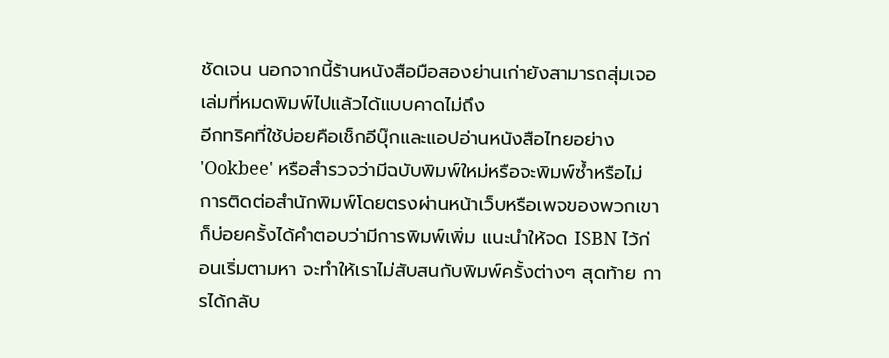ชัดเจน นอกจากนี้ร้านหนังสือมือสองย่านเก่ายังสามารถสุ่มเจอเล่มที่หมดพิมพ์ไปแล้วได้แบบคาดไม่ถึง
อีกทริคที่ใช้บ่อยคือเช็กอีบุ๊กและแอปอ่านหนังสือไทยอย่าง 'Ookbee' หรือสำรวจว่ามีฉบับพิมพ์ใหม่หรือจะพิมพ์ซ้ำหรือไม่ การติดต่อสำนักพิมพ์โดยตรงผ่านหน้าเว็บหรือเพจของพวกเขาก็บ่อยครั้งได้คำตอบว่ามีการพิมพ์เพิ่ม แนะนำให้จด ISBN ไว้ก่อนเริ่มตามหา จะทำให้เราไม่สับสนกับพิมพ์ครั้งต่างๆ สุดท้าย การได้กลับ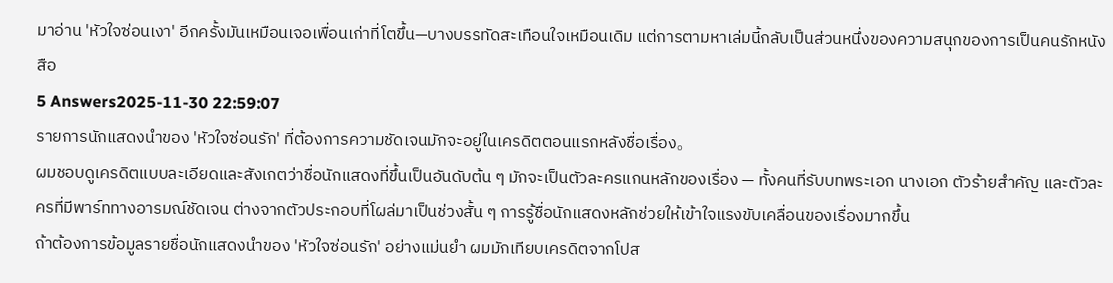มาอ่าน 'หัวใจซ่อนเงา' อีกครั้งมันเหมือนเจอเพื่อนเก่าที่โตขึ้น—บางบรรทัดสะเทือนใจเหมือนเดิม แต่การตามหาเล่มนี้กลับเป็นส่วนหนึ่งของความสนุกของการเป็นคนรักหนังสือ
5 Answers2025-11-30 22:59:07
รายการนักแสดงนำของ 'หัวใจซ่อนรัก' ที่ต้องการความชัดเจนมักจะอยู่ในเครดิตตอนแรกหลังชื่อเรื่อง。
ผมชอบดูเครดิตแบบละเอียดและสังเกตว่าชื่อนักแสดงที่ขึ้นเป็นอันดับต้น ๆ มักจะเป็นตัวละครแกนหลักของเรื่อง — ทั้งคนที่รับบทพระเอก นางเอก ตัวร้ายสำคัญ และตัวละครที่มีพาร์ททางอารมณ์ชัดเจน ต่างจากตัวประกอบที่โผล่มาเป็นช่วงสั้น ๆ การรู้ชื่อนักแสดงหลักช่วยให้เข้าใจแรงขับเคลื่อนของเรื่องมากขึ้น
ถ้าต้องการข้อมูลรายชื่อนักแสดงนำของ 'หัวใจซ่อนรัก' อย่างแม่นยำ ผมมักเทียบเครดิตจากโปส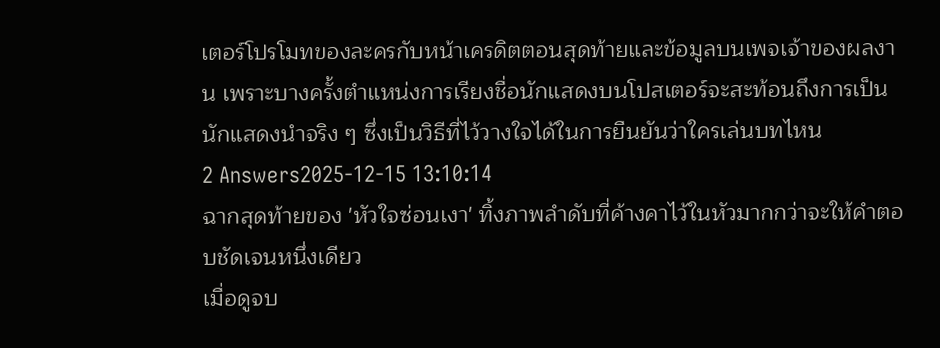เตอร์โปรโมทของละครกับหน้าเครดิตตอนสุดท้ายและข้อมูลบนเพจเจ้าของผลงาน เพราะบางครั้งตำแหน่งการเรียงชื่อนักแสดงบนโปสเตอร์จะสะท้อนถึงการเป็นนักแสดงนำจริง ๆ ซึ่งเป็นวิธีที่ไว้วางใจได้ในการยืนยันว่าใครเล่นบทไหน
2 Answers2025-12-15 13:10:14
ฉากสุดท้ายของ 'หัวใจซ่อนเงา' ทิ้งภาพลำดับที่ค้างคาไว้ในหัวมากกว่าจะให้คำตอบชัดเจนหนึ่งเดียว
เมื่อดูจบ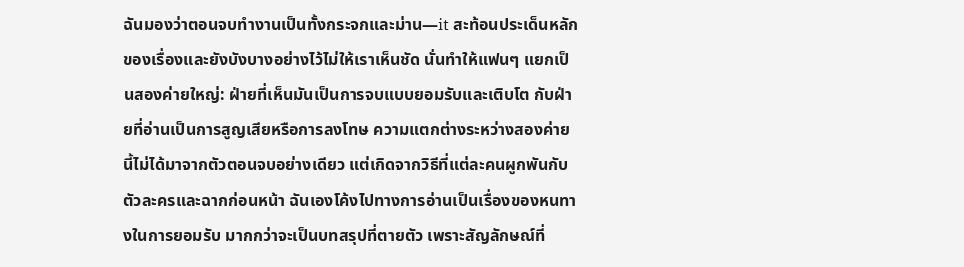ฉันมองว่าตอนจบทำงานเป็นทั้งกระจกและม่าน—it สะท้อนประเด็นหลักของเรื่องและยังบังบางอย่างไว้ไม่ให้เราเห็นชัด นั่นทำให้แฟนๆ แยกเป็นสองค่ายใหญ่: ฝ่ายที่เห็นมันเป็นการจบแบบยอมรับและเติบโต กับฝ่ายที่อ่านเป็นการสูญเสียหรือการลงโทษ ความแตกต่างระหว่างสองค่ายนี้ไม่ได้มาจากตัวตอนจบอย่างเดียว แต่เกิดจากวิธีที่แต่ละคนผูกพันกับตัวละครและฉากก่อนหน้า ฉันเองโค้งไปทางการอ่านเป็นเรื่องของหนทางในการยอมรับ มากกว่าจะเป็นบทสรุปที่ตายตัว เพราะสัญลักษณ์ที่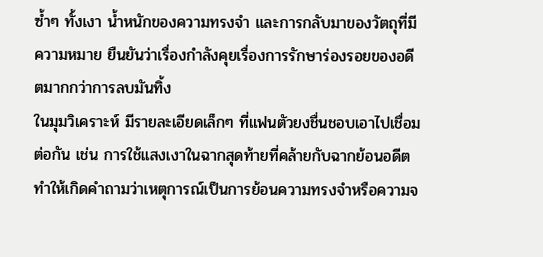ซ้ำๆ ทั้งเงา น้ำหนักของความทรงจำ และการกลับมาของวัตถุที่มีความหมาย ยืนยันว่าเรื่องกำลังคุยเรื่องการรักษาร่องรอยของอดีตมากกว่าการลบมันทิ้ง
ในมุมวิเคราะห์ มีรายละเอียดเล็กๆ ที่แฟนตัวยงชื่นชอบเอาไปเชื่อมต่อกัน เช่น การใช้แสงเงาในฉากสุดท้ายที่คล้ายกับฉากย้อนอดีต ทำให้เกิดคำถามว่าเหตุการณ์เป็นการย้อนความทรงจำหรือความจ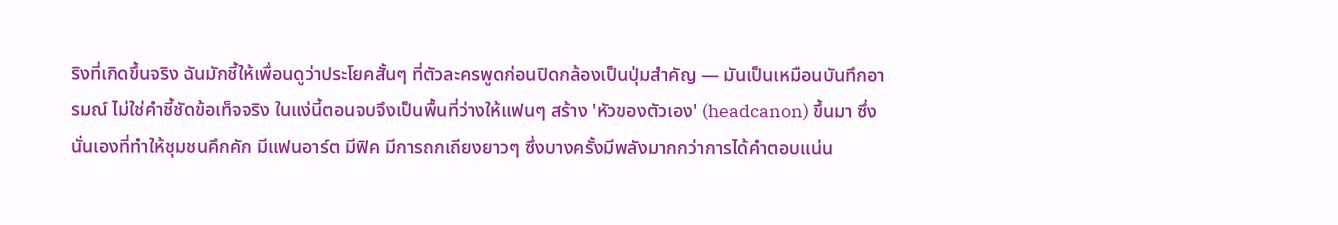ริงที่เกิดขึ้นจริง ฉันมักชี้ให้เพื่อนดูว่าประโยคสั้นๆ ที่ตัวละครพูดก่อนปิดกล้องเป็นปุ่มสำคัญ — มันเป็นเหมือนบันทึกอารมณ์ ไม่ใช่คำชี้ชัดข้อเท็จจริง ในแง่นี้ตอนจบจึงเป็นพื้นที่ว่างให้แฟนๆ สร้าง 'หัวของตัวเอง' (headcanon) ขึ้นมา ซึ่งนั่นเองที่ทำให้ชุมชนคึกคัก มีแฟนอาร์ต มีฟิค มีการถกเถียงยาวๆ ซึ่งบางครั้งมีพลังมากกว่าการได้คำตอบแน่น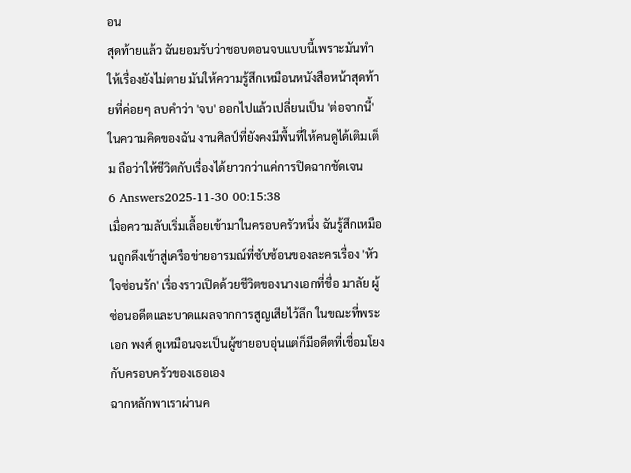อน
สุดท้ายแล้ว ฉันยอมรับว่าชอบตอนจบแบบนี้เพราะมันทำให้เรื่องยังไม่ตาย มันให้ความรู้สึกเหมือนหนังสือหน้าสุดท้ายที่ค่อยๆ ลบคำว่า 'จบ' ออกไปแล้วเปลี่ยนเป็น 'ต่อจากนี้' ในความคิดของฉัน งานศิลป์ที่ยังคงมีพื้นที่ให้คนดูได้เติมเต็ม ถือว่าให้ชีวิตกับเรื่องได้ยาวกว่าแค่การปิดฉากชัดเจน
6 Answers2025-11-30 00:15:38
เมื่อความลับเริ่มเลื้อยเข้ามาในครอบครัวหนึ่ง ฉันรู้สึกเหมือนถูกดึงเข้าสู่เครือข่ายอารมณ์ที่ซับซ้อนของละครเรื่อง 'หัวใจซ่อนรัก' เรื่องราวเปิดด้วยชีวิตของนางเอกที่ชื่อ มาลัย ผู้ซ่อนอดีตและบาดแผลจากการสูญเสียไว้ลึก ในขณะที่พระเอก พงศ์ ดูเหมือนจะเป็นผู้ชายอบอุ่นแต่ก็มีอดีตที่เชื่อมโยงกับครอบครัวของเธอเอง
ฉากหลักพาเราผ่านค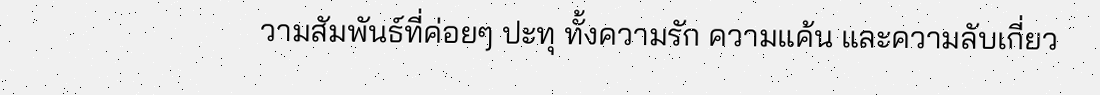วามสัมพันธ์ที่ค่อยๆ ปะทุ ทั้งความรัก ความแค้น และความลับเกี่ยว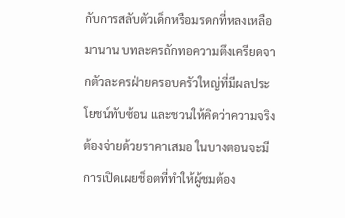กับการสลับตัวเด็กหรือมรดกที่หลงเหลือมานาน บทละครถักทอความตึงเครียดจากตัวละครฝ่ายครอบครัวใหญ่ที่มีผลประโยชน์ทับซ้อน และชวนให้คิดว่าความจริงต้องจ่ายด้วยราคาเสมอ ในบางตอนจะมีการเปิดเผยช็อตที่ทำให้ผู้ชมต้อง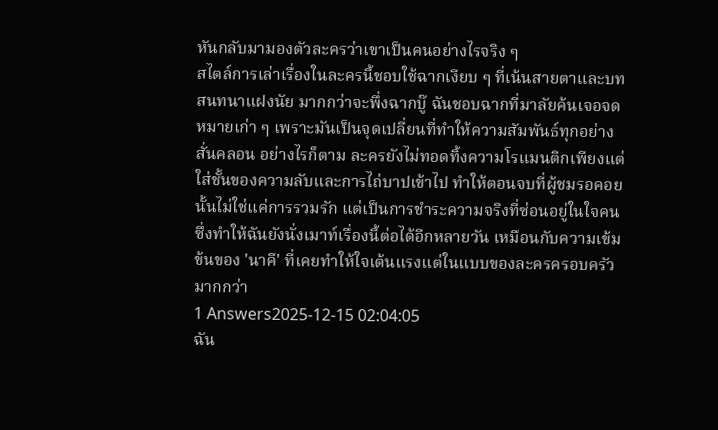หันกลับมามองตัวละครว่าเขาเป็นคนอย่างไรจริง ๆ
สไตล์การเล่าเรื่องในละครนี้ชอบใช้ฉากเงียบ ๆ ที่เน้นสายตาและบทสนทนาแฝงนัย มากกว่าจะพึ่งฉากบู๊ ฉันชอบฉากที่มาลัยค้นเจอจดหมายเก่า ๆ เพราะมันเป็นจุดเปลี่ยนที่ทำให้ความสัมพันธ์ทุกอย่างสั่นคลอน อย่างไรก็ตาม ละครยังไม่ทอดทิ้งความโรแมนติกเพียงแต่ใส่ชั้นของความลับและการไถ่บาปเข้าไป ทำให้ตอนจบที่ผู้ชมรอคอยนั้นไม่ใช่แค่การรวมรัก แต่เป็นการชำระความจริงที่ซ่อนอยู่ในใจคน ซึ่งทำให้ฉันยังนั่งเมาท์เรื่องนี้ต่อได้อีกหลายวัน เหมือนกับความเข้มข้นของ 'นาคี' ที่เคยทำให้ใจเต้นแรงแต่ในแบบของละครครอบครัวมากกว่า
1 Answers2025-12-15 02:04:05
ฉัน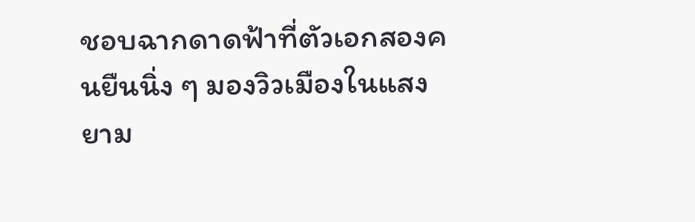ชอบฉากดาดฟ้าที่ตัวเอกสองคนยืนนิ่ง ๆ มองวิวเมืองในแสงยาม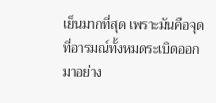เย็นมากที่สุด เพราะมันคือจุดที่อารมณ์ทั้งหมดระเบิดออกมาอย่าง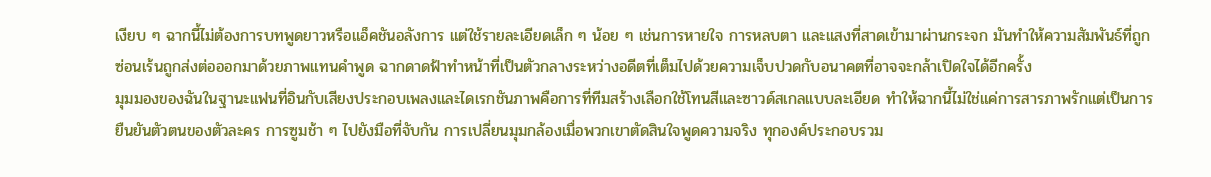เงียบ ๆ ฉากนี้ไม่ต้องการบทพูดยาวหรือแอ็คชันอลังการ แต่ใช้รายละเอียดเล็ก ๆ น้อย ๆ เช่นการหายใจ การหลบตา และแสงที่สาดเข้ามาผ่านกระจก มันทำให้ความสัมพันธ์ที่ถูกซ่อนเร้นถูกส่งต่อออกมาด้วยภาพแทนคำพูด ฉากดาดฟ้าทำหน้าที่เป็นตัวกลางระหว่างอดีตที่เต็มไปด้วยความเจ็บปวดกับอนาคตที่อาจจะกล้าเปิดใจได้อีกครั้ง
มุมมองของฉันในฐานะแฟนที่อินกับเสียงประกอบเพลงและไดเรกชันภาพคือการที่ทีมสร้างเลือกใช้โทนสีและซาวด์สเกลแบบละเอียด ทำให้ฉากนี้ไม่ใช่แค่การสารภาพรักแต่เป็นการยืนยันตัวตนของตัวละคร การซูมช้า ๆ ไปยังมือที่จับกัน การเปลี่ยนมุมกล้องเมื่อพวกเขาตัดสินใจพูดความจริง ทุกองค์ประกอบรวม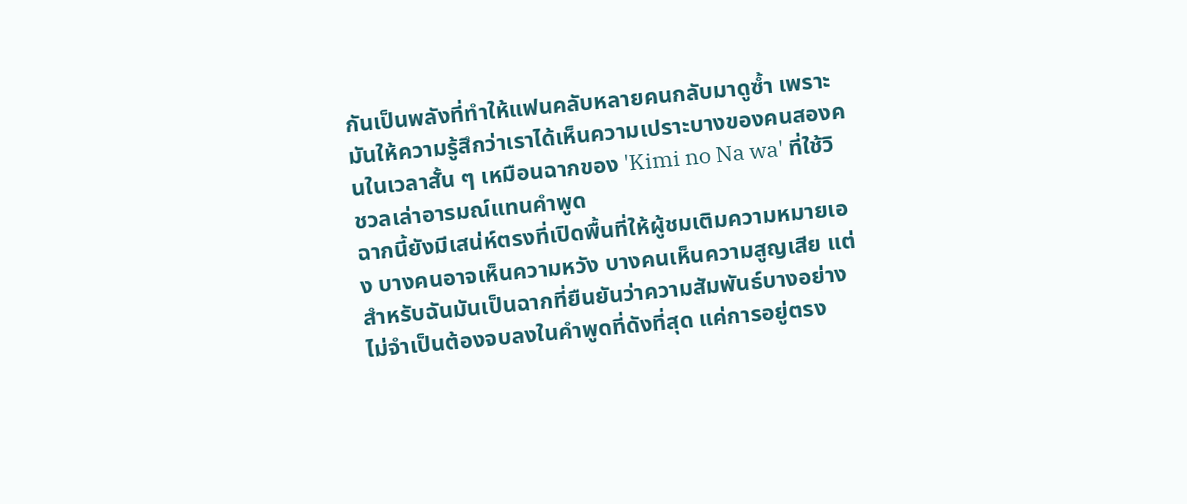กันเป็นพลังที่ทำให้แฟนคลับหลายคนกลับมาดูซ้ำ เพราะมันให้ความรู้สึกว่าเราได้เห็นความเปราะบางของคนสองคนในเวลาสั้น ๆ เหมือนฉากของ 'Kimi no Na wa' ที่ใช้วิชวลเล่าอารมณ์แทนคำพูด
ฉากนี้ยังมีเสน่ห์ตรงที่เปิดพื้นที่ให้ผู้ชมเติมความหมายเอง บางคนอาจเห็นความหวัง บางคนเห็นความสูญเสีย แต่สำหรับฉันมันเป็นฉากที่ยืนยันว่าความสัมพันธ์บางอย่างไม่จำเป็นต้องจบลงในคำพูดที่ดังที่สุด แค่การอยู่ตรง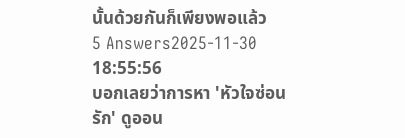นั้นด้วยกันก็เพียงพอแล้ว
5 Answers2025-11-30 18:55:56
บอกเลยว่าการหา 'หัวใจซ่อนรัก' ดูออน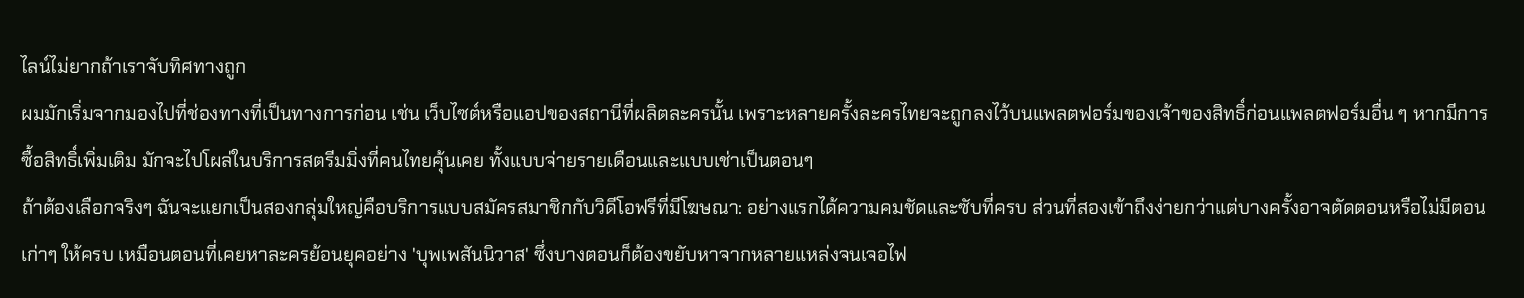ไลน์ไม่ยากถ้าเราจับทิศทางถูก
ผมมักเริ่มจากมองไปที่ช่องทางที่เป็นทางการก่อน เช่น เว็บไซต์หรือแอปของสถานีที่ผลิตละครนั้น เพราะหลายครั้งละครไทยจะถูกลงไว้บนแพลตฟอร์มของเจ้าของสิทธิ์ก่อนแพลตฟอร์มอื่น ๆ หากมีการซื้อสิทธิ์เพิ่มเติม มักจะไปโผล่ในบริการสตรีมมิ่งที่คนไทยคุ้นเคย ทั้งแบบจ่ายรายเดือนและแบบเช่าเป็นตอนๆ
ถ้าต้องเลือกจริงๆ ฉันจะแยกเป็นสองกลุ่มใหญ่คือบริการแบบสมัครสมาชิกกับวิดีโอฟรีที่มีโฆษณา: อย่างแรกได้ความคมชัดและซับที่ครบ ส่วนที่สองเข้าถึงง่ายกว่าแต่บางครั้งอาจตัดตอนหรือไม่มีตอนเก่าๆ ให้ครบ เหมือนตอนที่เคยหาละครย้อนยุคอย่าง 'บุพเพสันนิวาส' ซึ่งบางตอนก็ต้องขยับหาจากหลายแหล่งจนเจอไฟ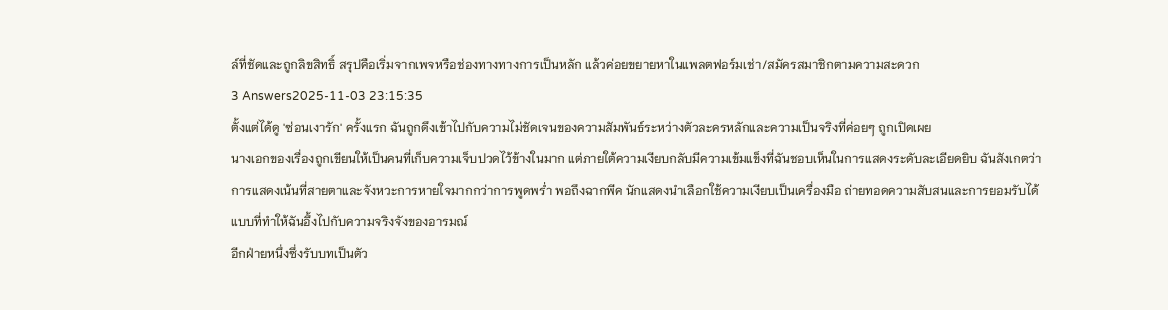ล์ที่ชัดและถูกลิขสิทธิ์ สรุปคือเริ่มจากเพจหรือช่องทางทางการเป็นหลัก แล้วค่อยขยายหาในแพลตฟอร์มเช่า/สมัครสมาชิกตามความสะดวก
3 Answers2025-11-03 23:15:35
ตั้งแต่ได้ดู 'ซ่อนเงารัก' ครั้งแรก ฉันถูกดึงเข้าไปกับความไม่ชัดเจนของความสัมพันธ์ระหว่างตัวละครหลักและความเป็นจริงที่ค่อยๆ ถูกเปิดเผย
นางเอกของเรื่องถูกเขียนให้เป็นคนที่เก็บความเจ็บปวดไว้ข้างในมาก แต่ภายใต้ความเงียบกลับมีความเข้มแข็งที่ฉันชอบเห็นในการแสดงระดับละเอียดยิบ ฉันสังเกตว่าการแสดงเน้นที่สายตาและจังหวะการหายใจมากกว่าการพูดพร่ำ พอถึงฉากพีค นักแสดงนำเลือกใช้ความเงียบเป็นเครื่องมือ ถ่ายทอดความสับสนและการยอมรับได้แบบที่ทำให้ฉันอึ้งไปกับความจริงจังของอารมณ์
อีกฝ่ายหนึ่งซึ่งรับบทเป็นตัว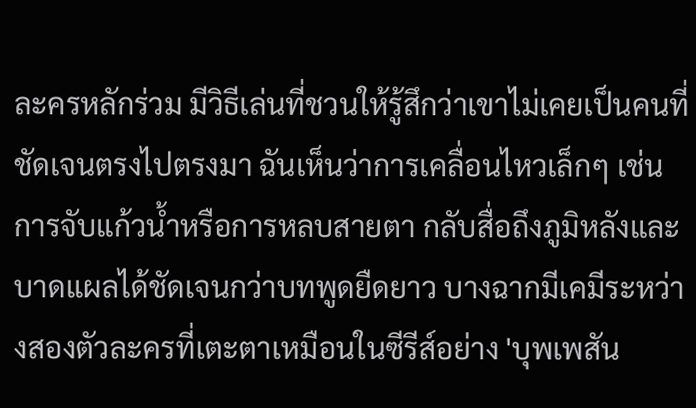ละครหลักร่วม มีวิธีเล่นที่ชวนให้รู้สึกว่าเขาไม่เคยเป็นคนที่ชัดเจนตรงไปตรงมา ฉันเห็นว่าการเคลื่อนไหวเล็กๆ เช่นการจับแก้วน้ำหรือการหลบสายตา กลับสื่อถึงภูมิหลังและบาดแผลได้ชัดเจนกว่าบทพูดยืดยาว บางฉากมีเคมีระหว่างสองตัวละครที่เตะตาเหมือนในซีรีส์อย่าง 'บุพเพสัน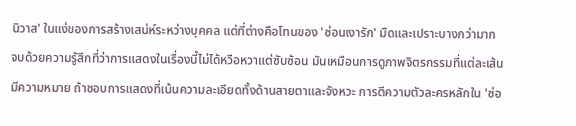นิวาส' ในแง่ของการสร้างเสน่ห์ระหว่างบุคคล แต่ที่ต่างคือโทนของ 'ซ่อนเงารัก' มืดและเปราะบางกว่ามาก
จบด้วยความรู้สึกที่ว่าการแสดงในเรื่องนี้ไม่ได้หวือหวาแต่ซับซ้อน มันเหมือนการดูภาพจิตรกรรมที่แต่ละเส้นมีความหมาย ถ้าชอบการแสดงที่เน้นความละเอียดทั้งด้านสายตาและจังหวะ การตีความตัวละครหลักใน 'ซ่อ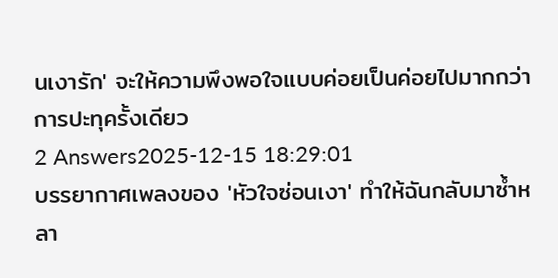นเงารัก' จะให้ความพึงพอใจแบบค่อยเป็นค่อยไปมากกว่าการปะทุครั้งเดียว
2 Answers2025-12-15 18:29:01
บรรยากาศเพลงของ 'หัวใจซ่อนเงา' ทำให้ฉันกลับมาซ้ำหลา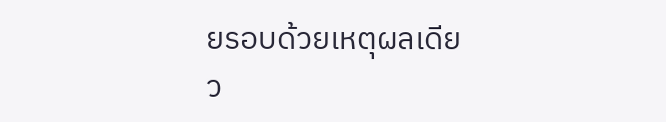ยรอบด้วยเหตุผลเดียว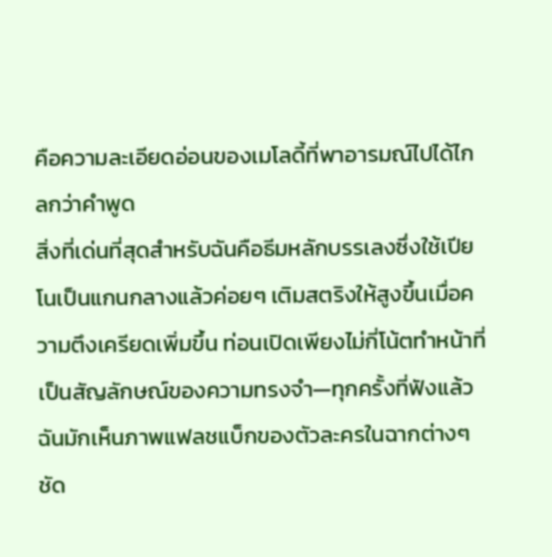คือความละเอียดอ่อนของเมโลดี้ที่พาอารมณ์ไปได้ไกลกว่าคำพูด
สิ่งที่เด่นที่สุดสำหรับฉันคือธีมหลักบรรเลงซึ่งใช้เปียโนเป็นแกนกลางแล้วค่อยๆ เติมสตริงให้สูงขึ้นเมื่อความตึงเครียดเพิ่มขึ้น ท่อนเปิดเพียงไม่กี่โน้ตทำหน้าที่เป็นสัญลักษณ์ของความทรงจำ—ทุกครั้งที่ฟังแล้วฉันมักเห็นภาพแฟลชแบ็กของตัวละครในฉากต่างๆ ชัด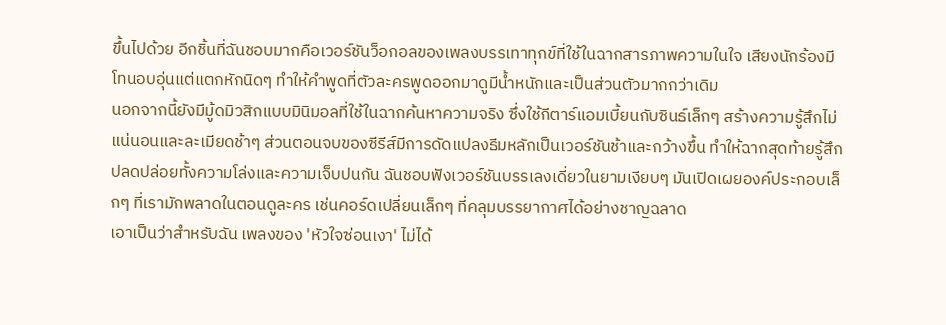ขึ้นไปด้วย อีกชิ้นที่ฉันชอบมากคือเวอร์ชันว็อกอลของเพลงบรรเทาทุกข์ที่ใช้ในฉากสารภาพความในใจ เสียงนักร้องมีโทนอบอุ่นแต่แตกหักนิดๆ ทำให้คำพูดที่ตัวละครพูดออกมาดูมีน้ำหนักและเป็นส่วนตัวมากกว่าเดิม
นอกจากนี้ยังมีมู้ดมิวสิกแบบมินิมอลที่ใช้ในฉากค้นหาความจริง ซึ่งใช้กีตาร์แอมเบี้ยนกับซินธ์เล็กๆ สร้างความรู้สึกไม่แน่นอนและละเมียดช้าๆ ส่วนตอนจบของซีรีส์มีการดัดแปลงธีมหลักเป็นเวอร์ชันช้าและกว้างขึ้น ทำให้ฉากสุดท้ายรู้สึกปลดปล่อยทั้งความโล่งและความเจ็บปนกัน ฉันชอบฟังเวอร์ชันบรรเลงเดี่ยวในยามเงียบๆ มันเปิดเผยองค์ประกอบเล็กๆ ที่เรามักพลาดในตอนดูละคร เช่นคอร์ดเปลี่ยนเล็กๆ ที่คลุมบรรยากาศได้อย่างชาญฉลาด
เอาเป็นว่าสำหรับฉัน เพลงของ 'หัวใจซ่อนเงา' ไม่ได้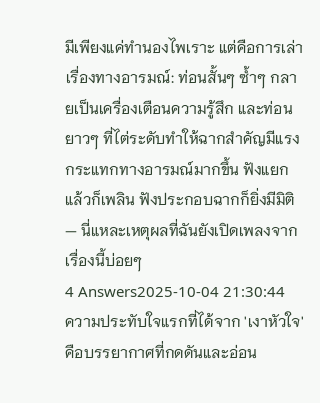มีเพียงแค่ทำนองไพเราะ แต่คือการเล่าเรื่องทางอารมณ์: ท่อนสั้นๆ ซ้ำๆ กลายเป็นเครื่องเตือนความรู้สึก และท่อนยาวๆ ที่ไต่ระดับทำให้ฉากสำคัญมีแรงกระแทกทางอารมณ์มากขึ้น ฟังแยกแล้วก็เพลิน ฟังประกอบฉากก็ยิ่งมีมิติ — นี่แหละเหตุผลที่ฉันยังเปิดเพลงจากเรื่องนี้บ่อยๆ
4 Answers2025-10-04 21:30:44
ความประทับใจแรกที่ได้จาก 'เงาหัวใจ' คือบรรยากาศที่กดดันและอ่อน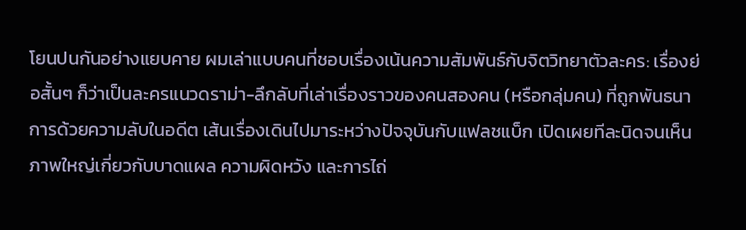โยนปนกันอย่างแยบคาย ผมเล่าแบบคนที่ชอบเรื่องเน้นความสัมพันธ์กับจิตวิทยาตัวละคร: เรื่องย่อสั้นๆ ก็ว่าเป็นละครแนวดราม่า-ลึกลับที่เล่าเรื่องราวของคนสองคน (หรือกลุ่มคน) ที่ถูกพันธนาการด้วยความลับในอดีต เส้นเรื่องเดินไปมาระหว่างปัจจุบันกับแฟลชแบ็ก เปิดเผยทีละนิดจนเห็นภาพใหญ่เกี่ยวกับบาดแผล ความผิดหวัง และการไถ่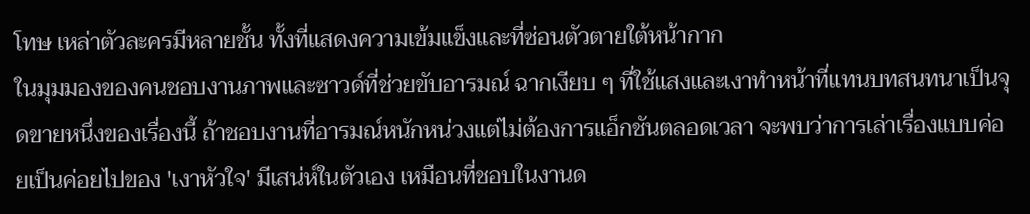โทษ เหล่าตัวละครมีหลายชั้น ทั้งที่แสดงความเข้มแข็งและที่ซ่อนตัวตายใต้หน้ากาก
ในมุมมองของคนชอบงานภาพและซาวด์ที่ช่วยขับอารมณ์ ฉากเงียบ ๆ ที่ใช้แสงและเงาทำหน้าที่แทนบทสนทนาเป็นจุดขายหนึ่งของเรื่องนี้ ถ้าชอบงานที่อารมณ์หนักหน่วงแต่ไม่ต้องการแอ็กชันตลอดเวลา จะพบว่าการเล่าเรื่องแบบค่อยเป็นค่อยไปของ 'เงาหัวใจ' มีเสน่ห์ในตัวเอง เหมือนที่ชอบในงานด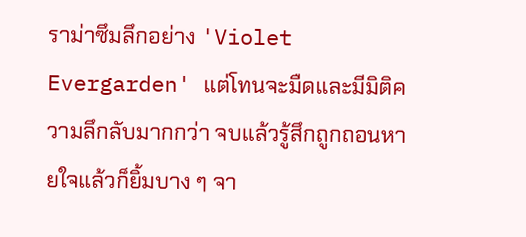ราม่าซึมลึกอย่าง 'Violet Evergarden' แต่โทนจะมืดและมีมิติความลึกลับมากกว่า จบแล้วรู้สึกถูกถอนหายใจแล้วก็ยิ้มบาง ๆ จา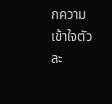กความเข้าใจตัวละ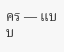คร — แบบ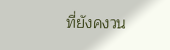ที่ยังคงวน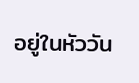อยู่ในหัววัน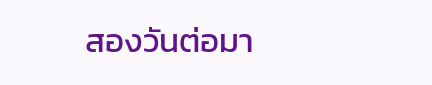สองวันต่อมา